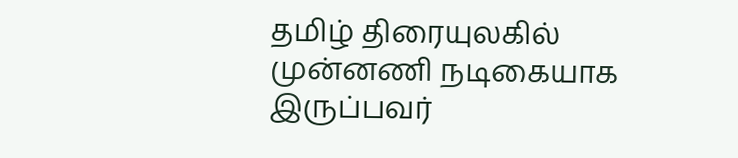தமிழ் திரையுலகில் முன்னணி நடிகையாக இருப்பவர்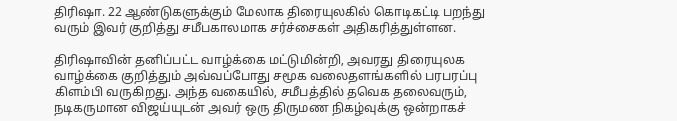திரிஷா. 22 ஆண்டுகளுக்கும் மேலாக திரையுலகில் கொடிகட்டி பறந்து வரும் இவர் குறித்து சமீபகாலமாக சர்ச்சைகள் அதிகரித்துள்ளன.

திரிஷாவின் தனிப்பட்ட வாழ்க்கை மட்டுமின்றி, அவரது திரையுலக வாழ்க்கை குறித்தும் அவ்வப்போது சமூக வலைதளங்களில் பரபரப்பு கிளம்பி வருகிறது. அந்த வகையில், சமீபத்தில் தவெக தலைவரும், நடிகருமான விஜய்யுடன் அவர் ஒரு திருமண நிகழ்வுக்கு ஒன்றாகச்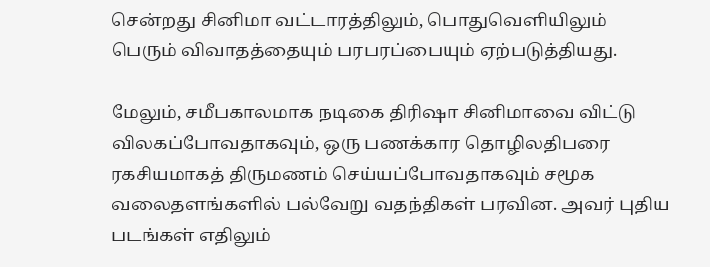சென்றது சினிமா வட்டாரத்திலும், பொதுவெளியிலும் பெரும் விவாதத்தையும் பரபரப்பையும் ஏற்படுத்தியது.

மேலும், சமீபகாலமாக நடிகை திரிஷா சினிமாவை விட்டு விலகப்போவதாகவும், ஒரு பணக்கார தொழிலதிபரை ரகசியமாகத் திருமணம் செய்யப்போவதாகவும் சமூக வலைதளங்களில் பல்வேறு வதந்திகள் பரவின. அவர் புதிய படங்கள் எதிலும்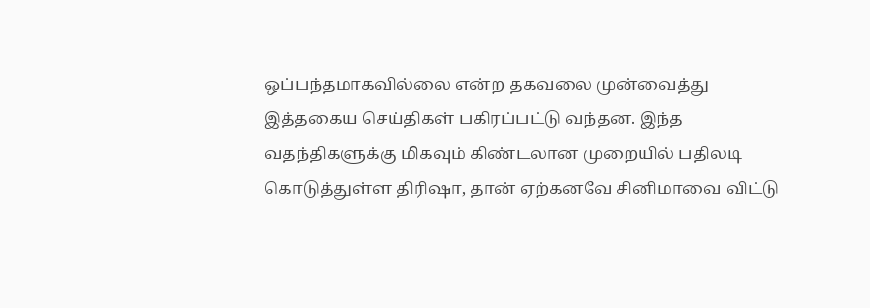ஒப்பந்தமாகவில்லை என்ற தகவலை முன்வைத்து இத்தகைய செய்திகள் பகிரப்பட்டு வந்தன. இந்த வதந்திகளுக்கு மிகவும் கிண்டலான முறையில் பதிலடி கொடுத்துள்ள திரிஷா, தான் ஏற்கனவே சினிமாவை விட்டு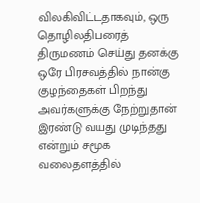விலகிவிட்டதாகவும், ஒரு தொழிலதிபரைத் திருமணம் செய்து தனக்கு ஒரே பிரசவத்தில் நான்கு குழந்தைகள் பிறந்து அவர்களுக்கு நேற்றுதான் இரண்டு வயது முடிந்தது என்றும் சமூக வலைதளத்தில்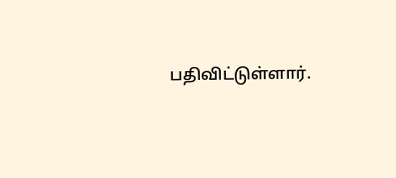பதிவிட்டுள்ளார்.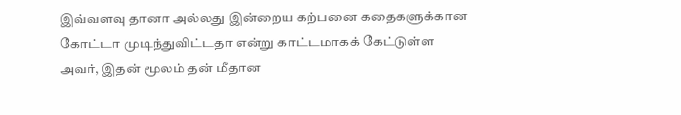இவ்வளவு தானா அல்லது இன்றைய கற்பனை கதைகளுக்கான கோட்டா முடிந்துவிட்டதா என்று காட்டமாகக் கேட்டுள்ள அவர், இதன் மூலம் தன் மீதான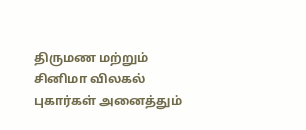திருமண மற்றும் சினிமா விலகல் புகார்கள் அனைத்தும்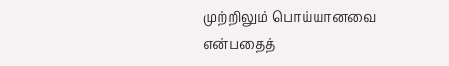முற்றிலும் பொய்யானவை என்பதைத்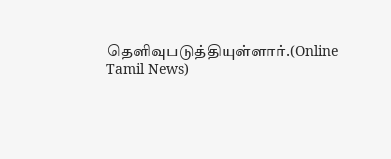தெளிவுபடுத்தியுள்ளார்.(Online Tamil News)